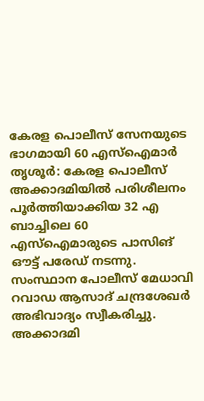കേരള പൊലീസ് സേനയുടെ ഭാഗമായി 60 എസ്ഐമാർ
തൃശൂർ: കേരള പൊലീസ് അക്കാദമിയിൽ പരിശീലനം പൂർത്തിയാക്കിയ 32 എ ബാച്ചിലെ 60 എസ്ഐമാരുടെ പാസിങ് ഔട്ട് പരേഡ് നടന്നു. സംസ്ഥാന പോലീസ് മേധാവി റവാഡ ആസാദ് ചന്ദ്രശേഖർ അഭിവാദ്യം സ്വീകരിച്ചു. അക്കാദമി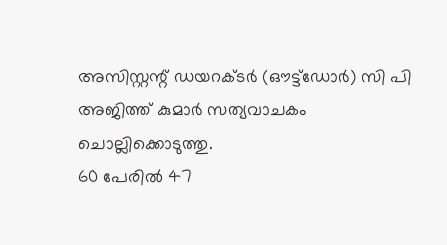അസിസ്റ്റന്റ് ഡയറക്ടർ (ഔട്ട്ഡോർ) സി പി അജിത്ത് കുമാർ സത്യവാചകം ചൊല്ലിക്കൊടുത്തു.
60 പേരിൽ 47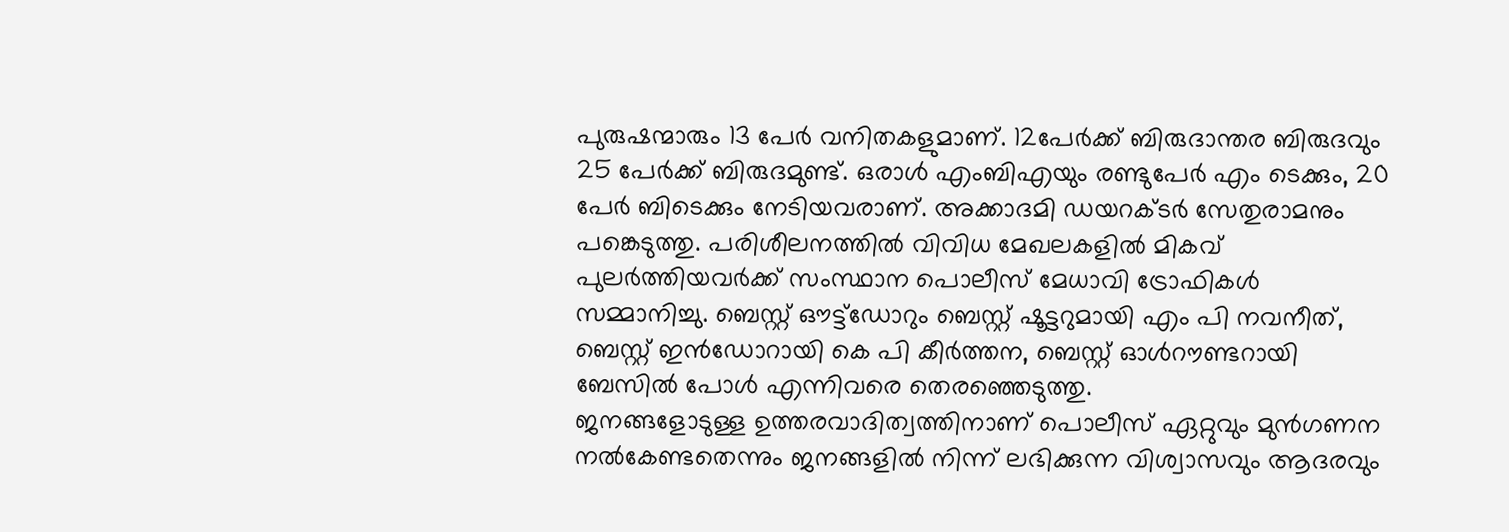പുരുഷന്മാരും 13 പേർ വനിതകളുമാണ്. 12പേർക്ക് ബിരുദാന്തര ബിരുദവും 25 പേർക്ക് ബിരുദമുണ്ട്. ഒരാൾ എംബിഎയും രണ്ടുപേർ എം ടെക്കും, 20 പേർ ബിടെക്കും നേടിയവരാണ്. അക്കാദമി ഡയറക്ടർ സേതുരാമനും പങ്കെടുത്തു. പരിശീലനത്തിൽ വിവിധ മേഖലകളിൽ മികവ് പുലർത്തിയവർക്ക് സംസ്ഥാന പൊലീസ് മേധാവി ട്രോഫികൾ സമ്മാനിച്ചു. ബെസ്റ്റ് ഔട്ട്ഡോറും ബെസ്റ്റ് ഷൂട്ടറുമായി എം പി നവനീത്, ബെസ്റ്റ് ഇൻഡോറായി കെ പി കീർത്തന, ബെസ്റ്റ് ഓൾറൗണ്ടറായി ബേസിൽ പോൾ എന്നിവരെ തെരഞ്ഞെടുത്തു.
ജനങ്ങളോടുള്ള ഉത്തരവാദിത്വത്തിനാണ് പൊലീസ് ഏറ്റുവും മുൻഗണന നൽകേണ്ടതെന്നും ജനങ്ങളിൽ നിന്ന് ലഭിക്കുന്ന വിശ്വാസവും ആദരവും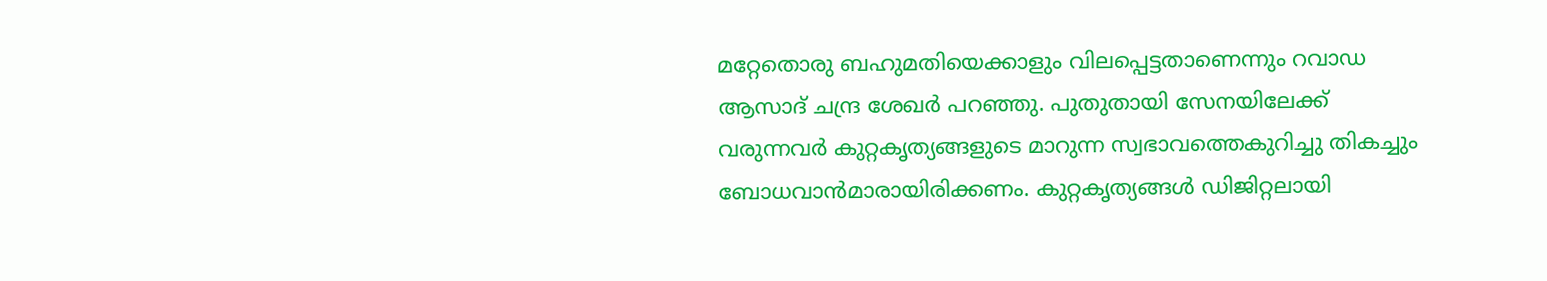മറ്റേതൊരു ബഹുമതിയെക്കാളും വിലപ്പെട്ടതാണെന്നും റവാഡ ആസാദ് ചന്ദ്ര ശേഖർ പറഞ്ഞു. പുതുതായി സേനയിലേക്ക് വരുന്നവർ കുറ്റകൃത്യങ്ങളുടെ മാറുന്ന സ്വഭാവത്തെകുറിച്ചു തികച്ചും ബോധവാൻമാരായിരിക്കണം. കുറ്റകൃത്യങ്ങൾ ഡിജിറ്റലായി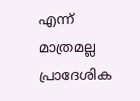എന്ന് മാത്രമല്ല പ്രാദേശിക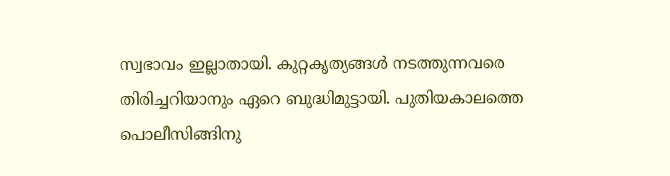സ്വഭാവം ഇല്ലാതായി. കുറ്റകൃത്യങ്ങൾ നടത്തുന്നവരെ തിരിച്ചറിയാനും ഏറെ ബുദ്ധിമുട്ടായി. പുതിയകാലത്തെ പൊലീസിങ്ങിനു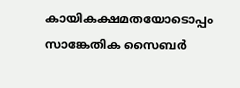കായികക്ഷമതയോടൊപ്പം സാങ്കേതിക സൈബർ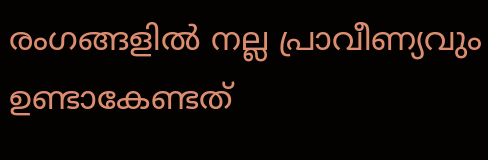രംഗങ്ങളിൽ നല്ല പ്രാവീണ്യവും ഉണ്ടാകേണ്ടത്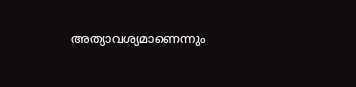അത്യാവശ്യമാണെന്നും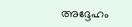അദ്ദേഹം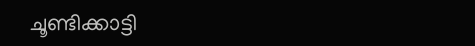ചൂണ്ടിക്കാട്ടി